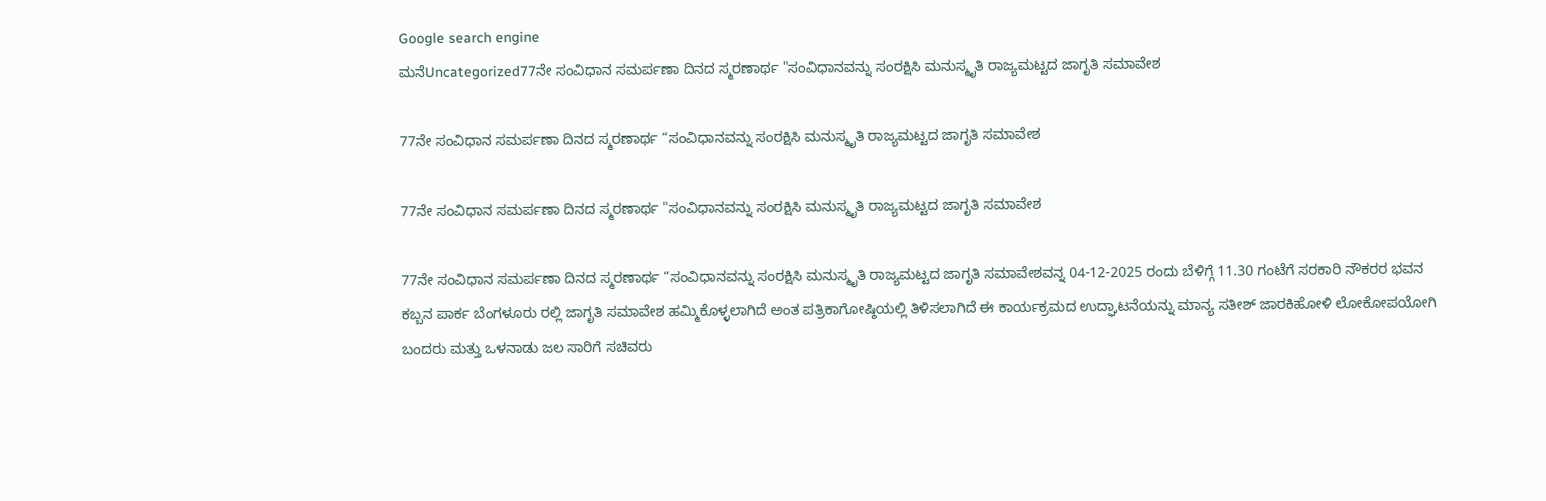Google search engine
ಮನೆUncategorized77ನೇ ಸಂವಿಧಾನ ಸಮರ್ಪಣಾ ದಿನದ ಸ್ಮರಣಾರ್ಥ "ಸಂವಿಧಾನವನ್ನು ಸಂರಕ್ಷಿಸಿ ಮನುಸ್ಮೃತಿ ರಾಜ್ಯಮಟ್ಟದ ಜಾಗೃತಿ ಸಮಾವೇಶ

77ನೇ ಸಂವಿಧಾನ ಸಮರ್ಪಣಾ ದಿನದ ಸ್ಮರಣಾರ್ಥ “ಸಂವಿಧಾನವನ್ನು ಸಂರಕ್ಷಿಸಿ ಮನುಸ್ಮೃತಿ ರಾಜ್ಯಮಟ್ಟದ ಜಾಗೃತಿ ಸಮಾವೇಶ

77ನೇ ಸಂವಿಧಾನ ಸಮರ್ಪಣಾ ದಿನದ ಸ್ಮರಣಾರ್ಥ "ಸಂವಿಧಾನವನ್ನು ಸಂರಕ್ಷಿಸಿ ಮನುಸ್ಮೃತಿ ರಾಜ್ಯಮಟ್ಟದ ಜಾಗೃತಿ ಸಮಾವೇಶ

77ನೇ ಸಂವಿಧಾನ ಸಮರ್ಪಣಾ ದಿನದ ಸ್ಮರಣಾರ್ಥ “ಸಂವಿಧಾನವನ್ನು ಸಂರಕ್ಷಿಸಿ ಮನುಸ್ಮೃತಿ ರಾಜ್ಯಮಟ್ಟದ ಜಾಗೃತಿ ಸಮಾವೇಶವನ್ನ 04-12-2025 ರಂದು ಬೆಳಿಗ್ಗೆ 11.30 ಗಂಟೆಗೆ ಸರಕಾರಿ ನೌಕರರ ಭವನ ಕಬ್ಬನ ಪಾರ್ಕ ಬೆಂಗಳೂರು ರಲ್ಲಿ ಜಾಗೃತಿ ಸಮಾವೇಶ ಹಮ್ಮಿಕೊಳ್ಳಲಾಗಿದೆ ಅಂತ ಪತ್ರಿಕಾಗೋಷ್ಠಿಯಲ್ಲಿ ತಿಳಿಸಲಾಗಿದೆ ಈ ಕಾರ್ಯಕ್ರಮದ ಉದ್ಘಾಟನೆಯನ್ನು ಮಾನ್ಯ ಸತೀಶ್ ಜಾರಕಿಹೋಳಿ ಲೋಕೋಪಯೋಗಿ ಬಂದರು ಮತ್ತು ಒಳನಾಡು ಜಲ ಸಾರಿಗೆ ಸಚಿವರು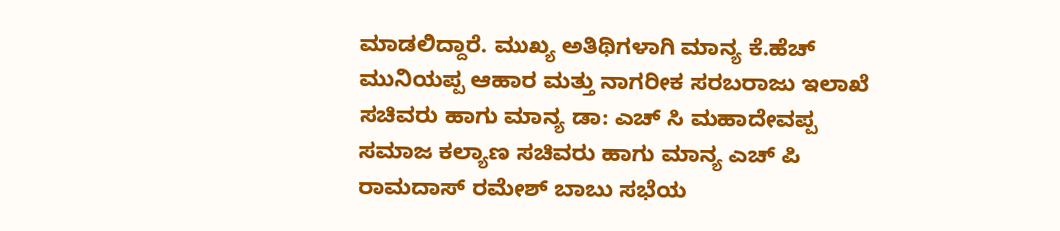ಮಾಡಲಿದ್ದಾರೆ. ಮುಖ್ಯ ಅತಿಥಿಗಳಾಗಿ ಮಾನ್ಯ ಕೆ.ಹೆಚ್ ಮುನಿಯಪ್ಪ ಆಹಾರ ಮತ್ತು ನಾಗರೀಕ ಸರಬರಾಜು ಇಲಾಖೆ ಸಚಿವರು ಹಾಗು ಮಾನ್ಯ ಡಾ: ಎಚ್ ಸಿ ಮಹಾದೇವಪ್ಪ ಸಮಾಜ ಕಲ್ಯಾಣ ಸಚಿವರು ಹಾಗು ಮಾನ್ಯ ಎಚ್ ಪಿ ರಾಮದಾಸ್ ರಮೇಶ್ ಬಾಬು ಸಭೆಯ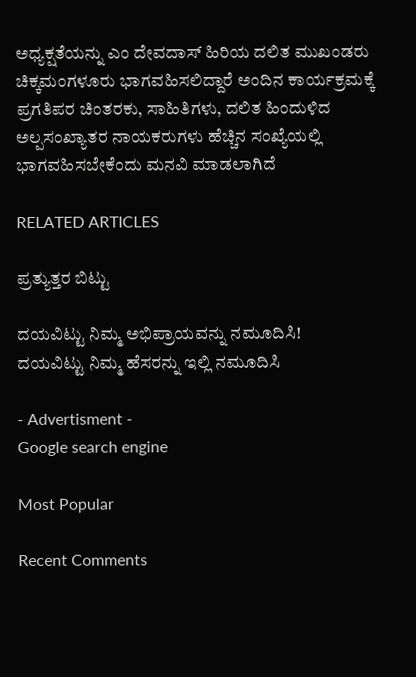ಅಧ್ಯಕ್ಷತೆಯನ್ನು ಎಂ ದೇವದಾಸ್ ಹಿರಿಯ ದಲಿತ ಮುಖಂಡರು ಚಿಕ್ಕಮಂಗಳೂರು ಭಾಗವಹಿಸಲಿದ್ದಾರೆ ಅಂದಿನ ಕಾರ್ಯಕ್ರಮಕ್ಕೆ ಪ್ರಗತಿಪರ ಚಿಂತರಕು, ಸಾಹಿತಿಗಳು, ದಲಿತ ಹಿಂದುಳಿದ ಅಲ್ಪಸಂಖ್ಯಾತರ ನಾಯಕರುಗಳು ಹೆಚ್ಚಿನ ಸಂಖ್ಯೆಯಲ್ಲಿ ಭಾಗವಹಿಸಬೇಕೆಂದು ಮನವಿ ಮಾಡಲಾಗಿದೆ

RELATED ARTICLES

ಪ್ರತ್ಯುತ್ತರ ಬಿಟ್ಟು

ದಯವಿಟ್ಟು ನಿಮ್ಮ ಅಭಿಪ್ರಾಯವನ್ನು ನಮೂದಿಸಿ!
ದಯವಿಟ್ಟು ನಿಮ್ಮ ಹೆಸರನ್ನು ಇಲ್ಲಿ ನಮೂದಿಸಿ

- Advertisment -
Google search engine

Most Popular

Recent Comments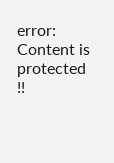error: Content is protected !!